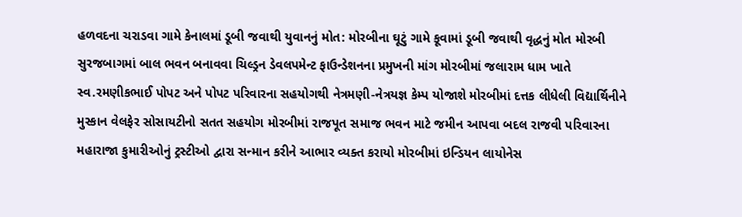હળવદના ચરાડવા ગામે કેનાલમાં ડૂબી જવાથી યુવાનનું મોત: મોરબીના ઘૂટું ગામે કૂવામાં ડૂબી જવાથી વૃદ્ધનું મોત મોરબી સુરજબાગમાં બાલ ભવન બનાવવા ચિલ્ડ્રન ડેવલપમેન્ટ ફાઉન્ડેશનના પ્રમુખની માંગ મોરબીમાં જલારામ ધામ ખાતે સ્વ.રમણીકભાઈ પોપટ અને પોપટ પરિવારના સહયોગથી નેત્રમણી-નેત્રયજ્ઞ કેમ્પ યોજાશે મોરબીમાં દત્તક લીધેલી વિદ્યાર્થિનીને મુસ્કાન વેલફેર સોસાયટીનો સતત સહયોગ મોરબીમાં રાજપૂત સમાજ ભવન માટે જમીન આપવા બદલ રાજવી પરિવારના મહારાજા કુમારીઓનું ટ્રસ્ટીઓ દ્વારા સન્માન કરીને આભાર વ્યક્ત કરાયો મોરબીમાં ઇન્ડિયન લાયોનેસ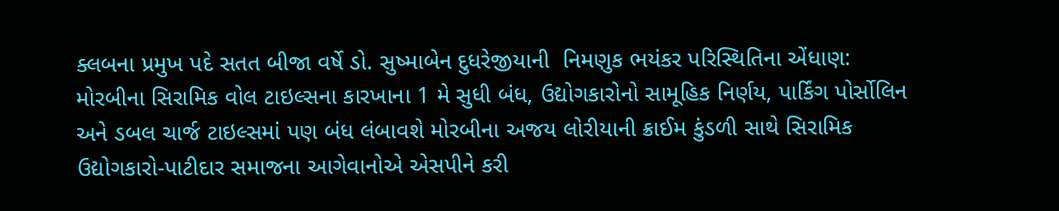ક્લબના પ્રમુખ પદે સતત બીજા વર્ષે ડો. સુષ્માબેન દુધરેજીયાની  નિમણુક ભયંકર પરિસ્થિતિના એંધાણ: મોરબીના સિરામિક વોલ ટાઇલ્સના કારખાના 1 મે સુધી બંધ, ઉદ્યોગકારોનો સામૂહિક નિર્ણય, પાર્કિંગ પોર્સોલિન અને ડબલ ચાર્જ ટાઇલ્સમાં પણ બંધ લંબાવશે મોરબીના અજય લોરીયાની ક્રાઈમ કુંડળી સાથે સિરામિક ઉદ્યોગકારો-પાટીદાર સમાજના આગેવાનોએ એસપીને કરી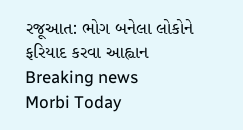રજૂઆત: ભોગ બનેલા લોકોને ફરિયાદ કરવા આહ્વાન
Breaking news
Morbi Today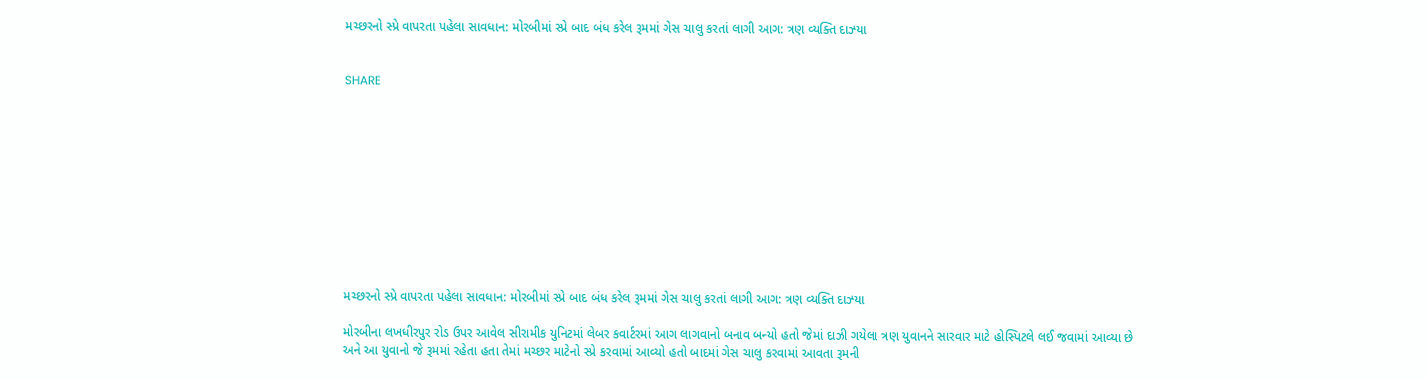મચ્છરનો સ્પ્રે વાપરતા પહેલા સાવધાન: મોરબીમાં સ્પ્રે બાદ બંધ કરેલ રૂમમાં ગેસ ચાલુ કરતાં લાગી આગ: ત્રણ વ્યક્તિ દાઝ્યા


SHARE











મચ્છરનો સ્પ્રે વાપરતા પહેલા સાવધાન: મોરબીમાં સ્પ્રે બાદ બંધ કરેલ રૂમમાં ગેસ ચાલુ કરતાં લાગી આગ: ત્રણ વ્યક્તિ દાઝ્યા

મોરબીના લખધીરપુર રોડ ઉપર આવેલ સીરામીક યુનિટમાં લેબર કવાર્ટરમાં આગ લાગવાનો બનાવ બન્યો હતો જેમાં દાઝી ગયેલા ત્રણ યુવાનને સારવાર માટે હોસ્પિટલે લઈ જવામાં આવ્યા છે અને આ યુવાનો જે રૂમમાં રહેતા હતા તેમાં મચ્છર માટેનો સ્પ્રે કરવામાં આવ્યો હતો બાદમાં ગેસ ચાલુ કરવામાં આવતા રૂમની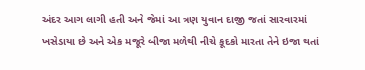અંદર આગ લાગી હતી અને જેમાં આ ત્રણ યુવાન દાજી જતાં સારવારમાં ખસેડાયા છે અને એક મજૂરે બીજા મળેથી નીચે કૂદકો મારતા તેને ઇજા થતાં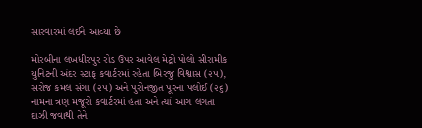સારવારમાં લઈને આવ્યા છે

મોરબીના લખધીરપુર રોડ ઉપર આવેલ મેટ્રો પોલો સીરામીક યુનિટની અંદર સ્ટાફ કવાર્ટરમાં રહેતા બિરજુ વિશ્વાસ (૨૫), સરોજ કમલ સંગા (૨૫) અને પુરોનજીત પૂરના પલોઈ (૨૬) નામના ત્રણ મજૂરો કવાર્ટરમાં હતા અને ત્યાં આગ લગતા દાઝી જવાથી તેને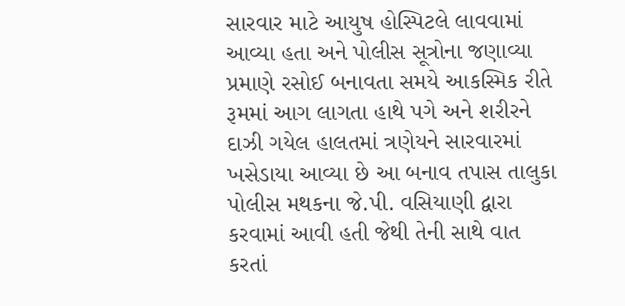સારવાર માટે આયુષ હોસ્પિટલે લાવવામાં આવ્યા હતા અને પોલીસ સૂત્રોના જણાવ્યા પ્રમાણે રસોઈ બનાવતા સમયે આકસ્મિક રીતે રૂમમાં આગ લાગતા હાથે પગે અને શરીરને દાઝી ગયેલ હાલતમાં ત્રણેયને સારવારમાં ખસેડાયા આવ્યા છે આ બનાવ તપાસ તાલુકા પોલીસ મથકના જે.પી. વસિયાણી દ્વારા કરવામાં આવી હતી જેથી તેની સાથે વાત કરતાં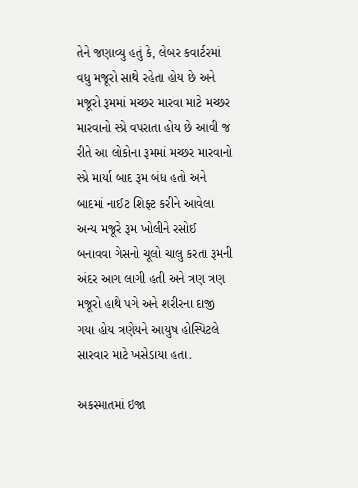તેને જણાવ્યુ હતું કે, લેબર કવાર્ટરમાં વધુ મજૂરો સાથે રહેતા હોય છે અને મજૂરો રૂમમાં મચ્છર મારવા માટે મચ્છર મારવાનો સ્પ્રે વપરાતા હોય છે આવી જ રીતે આ લોકોના રૂમમાં મચ્છર મારવાનો સ્પ્રે માર્યા બાદ રૂમ બંધ હતો અને બાદમાં નાઈટ શિફ્ટ કરીને આવેલા અન્ય મજૂરે રૂમ ખોલીને રસોઈ બનાવવા ગેસનો ચૂલો ચાલુ કરતા રૂમની અંદર આગ લાગી હતી અને ત્રણ ત્રણ મજૂરો હાથે પગે અને શરીરના દાજી ગયા હોય ત્રણેયને આયુષ હોસ્પિટલે સારવાર માટે ખસેડાયા હતા.

અકસ્માતમાં ઇજા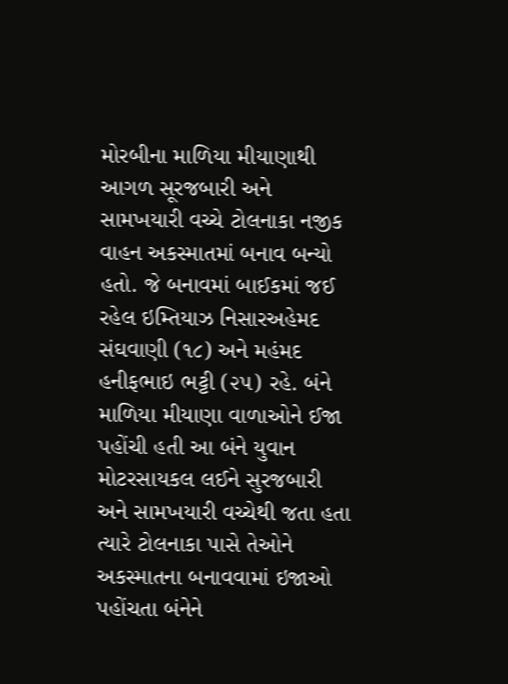મોરબીના માળિયા મીયાણાથી આગળ સૂરજબારી અને સામખયારી વચ્ચે ટોલનાકા નજીક વાહન અકસ્માતમાં બનાવ બન્યો હતો. જે બનાવમાં બાઈકમાં જઈ રહેલ ઇમ્તિયાઝ નિસારઅહેમદ સંઘવાણી (૧૮) અને મહંમદ હનીફભાઇ ભટ્ટી (૨૫) રહે. બંને માળિયા મીયાણા વાળાઓને ઈજા પહોંચી હતી આ બંને યુવાન મોટરસાયકલ લઈને સુરજબારી અને સામખયારી વચ્ચેથી જતા હતા ત્યારે ટોલનાકા પાસે તેઓને અકસ્માતના બનાવવામાં ઇજાઓ પહોંચતા બંનેને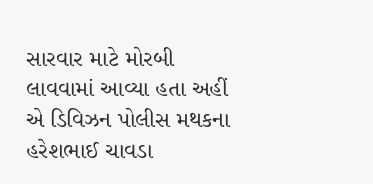સારવાર માટે મોરબી લાવવામાં આવ્યા હતા અહીં એ ડિવિઝન પોલીસ મથકના હરેશભાઈ ચાવડા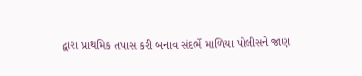દ્વારા પ્રાથમિક તપાસ કરી બનાવ સંદર્ભે માળિયા પોલીસને જાણ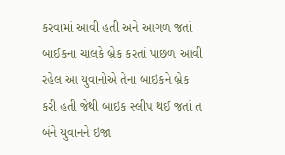કરવામાં આવી હતી અને આગળ જતાં બાઈકના ચાલકે બ્રેક કરતાં પાછળ આવી રહેલ આ યુવાનોએ તેના બાઇકને બ્રેક કરી હતી જેથી બાઇક સ્લીપ થઈ જતાં ત બંને યુવાનને ઇજા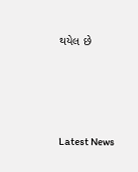થયેલ છે






Latest News